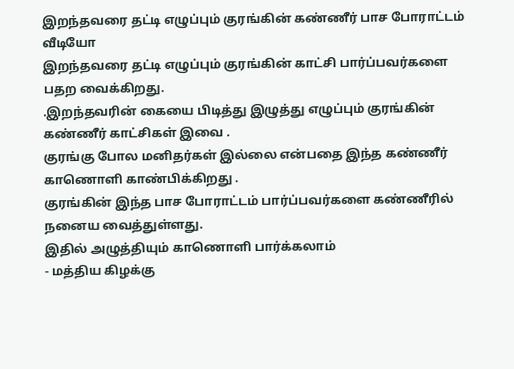இறந்தவரை தட்டி எழுப்பும் குரங்கின் கண்ணீர் பாச போராட்டம் வீடியோ
இறந்தவரை தட்டி எழுப்பும் குரங்கின் காட்சி பார்ப்பவர்களை பதற வைக்கிறது.
.இறந்தவரின் கையை பிடித்து இழுத்து எழுப்பும் குரங்கின் கண்ணீர் காட்சிகள் இவை .
குரங்கு போல மனிதர்கள் இல்லை என்பதை இந்த கண்ணீர் காணொளி காண்பிக்கிறது .
குரங்கின் இந்த பாச போராட்டம் பார்ப்பவர்களை கண்ணீரில் நனைய வைத்துள்ளது.
இதில் அழுத்தியும் காணொளி பார்க்கலாம்
- மத்திய கிழக்கு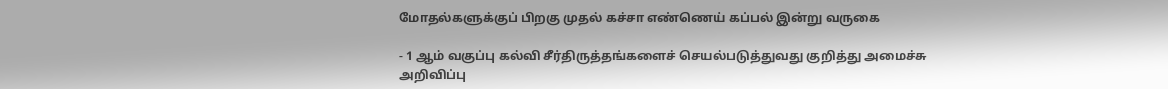மோதல்களுக்குப் பிறகு முதல் கச்சா எண்ணெய் கப்பல் இன்று வருகை

- 1 ஆம் வகுப்பு கல்வி சீர்திருத்தங்களைச் செயல்படுத்துவது குறித்து அமைச்சு அறிவிப்பு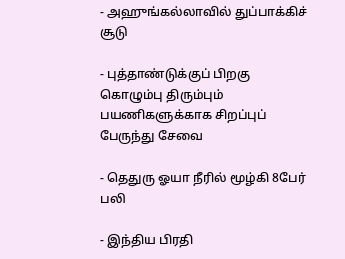- அஹுங்கல்லாவில் துப்பாக்கிச் சூடு

- புத்தாண்டுக்குப் பிறகு கொழும்பு திரும்பும் பயணிகளுக்காக சிறப்புப் பேருந்து சேவை

- தெதுரு ஓயா நீரில் மூழ்கி 8பேர் பலி

- இந்திய பிரதி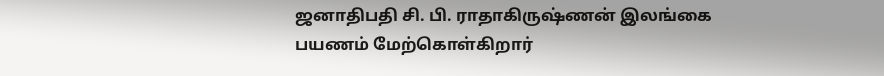ஜனாதிபதி சி. பி. ராதாகிருஷ்ணன் இலங்கை பயணம் மேற்கொள்கிறார்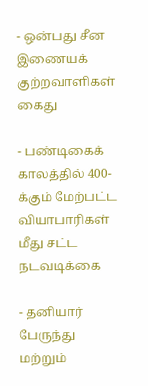- ஒன்பது சீன இணையக் குற்றவாளிகள் கைது

- பண்டிகைக் காலத்தில் 400-க்கும் மேற்பட்ட வியாபாரிகள் மீது சட்ட நடவடிக்கை

- தனியார் பேருந்து மற்றும்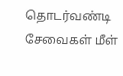தொடர்வண்டி சேவைகள் மீள்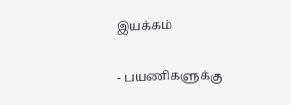இயக்கம்

- பயணிகளுக்கு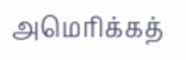அமெரிக்கத்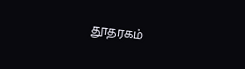தூதரகம்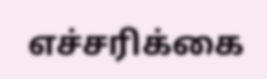எச்சரிக்கை